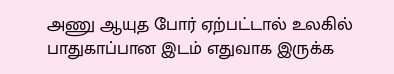அணு ஆயுத போர் ஏற்பட்டால் உலகில் பாதுகாப்பான இடம் எதுவாக இருக்க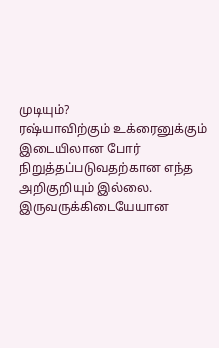முடியும்?
ரஷ்யாவிற்கும் உக்ரைனுக்கும் இடையிலான போர் நிறுத்தப்படுவதற்கான எந்த அறிகுறியும் இல்லை. இருவருக்கிடையேயான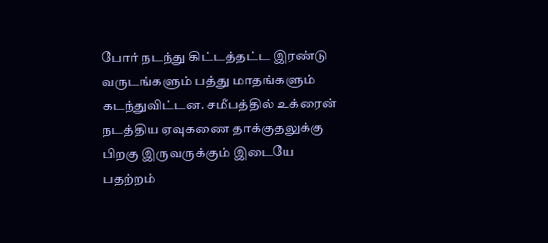போர் நடந்து கிட்டத்தட்ட இரண்டு வருடங்களும் பத்து மாதங்களும் கடந்துவிட்டன. சமீபத்தில் உக்ரைன் நடத்திய ஏவுகணை தாக்குதலுக்கு பிறகு இருவருக்கும் இடையே பதற்றம்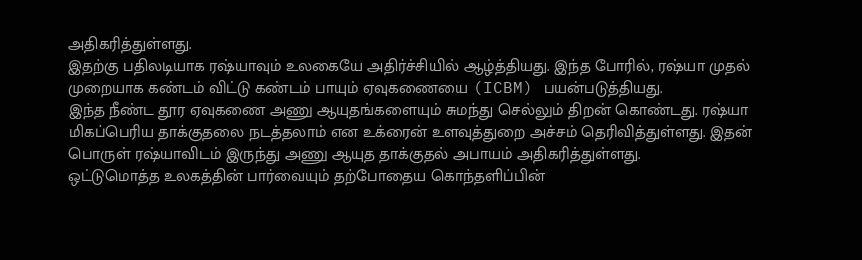அதிகரித்துள்ளது.
இதற்கு பதிலடியாக ரஷ்யாவும் உலகையே அதிர்ச்சியில் ஆழ்த்தியது. இந்த போரில், ரஷ்யா முதல் முறையாக கண்டம் விட்டு கண்டம் பாயும் ஏவுகணையை (ICBM) பயன்படுத்தியது.
இந்த நீண்ட தூர ஏவுகணை அணு ஆயுதங்களையும் சுமந்து செல்லும் திறன் கொண்டது. ரஷ்யா மிகப்பெரிய தாக்குதலை நடத்தலாம் என உக்ரைன் உளவுத்துறை அச்சம் தெரிவித்துள்ளது. இதன் பொருள் ரஷ்யாவிடம் இருந்து அணு ஆயுத தாக்குதல் அபாயம் அதிகரித்துள்ளது.
ஒட்டுமொத்த உலகத்தின் பார்வையும் தற்போதைய கொந்தளிப்பின்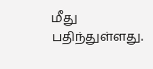மீது பதிந்துள்ளது.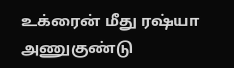உக்ரைன் மீது ரஷ்யா அணுகுண்டு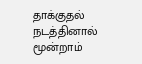தாக்குதல் நடத்தினால் மூன்றாம்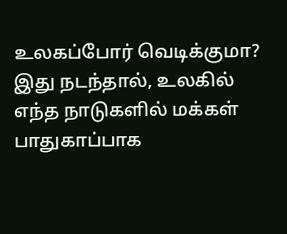உலகப்போர் வெடிக்குமா? இது நடந்தால், உலகில் எந்த நாடுகளில் மக்கள் பாதுகாப்பாக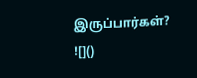இருப்பார்கள்?
![]()